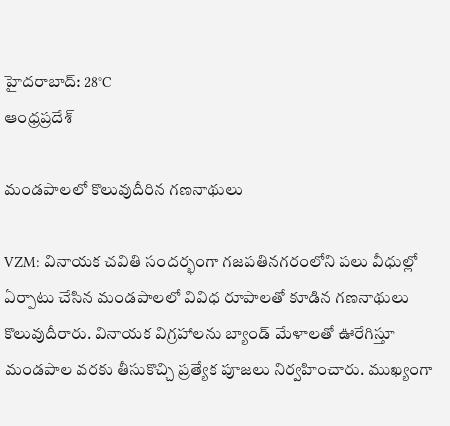హైదరాబాద్: 28°C
ఆంధ్రప్రదేశ్

మండపాలలో కొలువుదీరిన గణనాథులు

VZM: వినాయక చవితి సందర్భంగా గజపతినగరంలోని పలు వీధుల్లో ఏర్పాటు చేసిన మండపాలలో వివిధ రూపాలతో కూడిన గణనాథులు కొలువుదీరారు. వినాయక విగ్రహాలను బ్యాండ్ మేళాలతో ఊరేగిస్తూ మండపాల వరకు తీసుకొచ్చి ప్రత్యేక పూజలు నిర్వహించారు. ముఖ్యంగా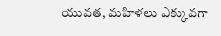యువత, మహిళలు ఎక్కువగా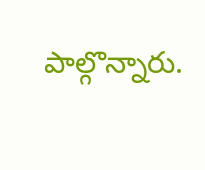పాల్గొన్నారు.